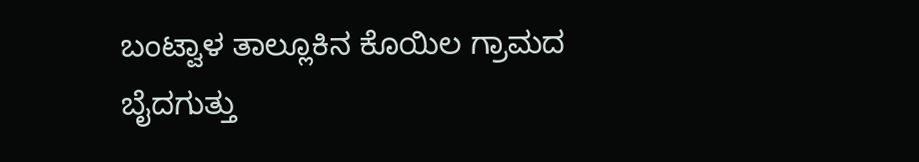ಬಂಟ್ವಾಳ ತಾಲ್ಲೂಕಿನ ಕೊಯಿಲ ಗ್ರಾಮದ ಬೈದಗುತ್ತು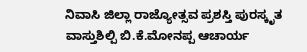ನಿವಾಸಿ ಜಿಲ್ಲಾ ರಾಜ್ಯೋತ್ಸವ ಪ್ರಶಸ್ತಿ ಪುರಸ್ಕೃತ ವಾಸ್ತುಶಿಲ್ಪಿ ಬಿ.ಕೆ.ಮೋನಪ್ಪ ಆಚಾರ್ಯ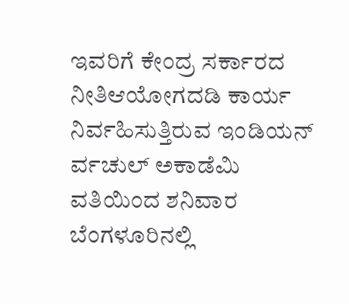ಇವರಿಗೆ ಕೇಂದ್ರ ಸರ್ಕಾರದ ನೀತಿಆಯೋಗದಡಿ ಕಾರ್ಯ ನಿರ್ವಹಿಸುತ್ತಿರುವ ಇಂಡಿಯನ್  ರ್ವಚುಲ್ ಅಕಾಡೆಮಿ ವತಿಯಿಂದ ಶನಿವಾರ ಬೆಂಗಳೂರಿನಲ್ಲಿ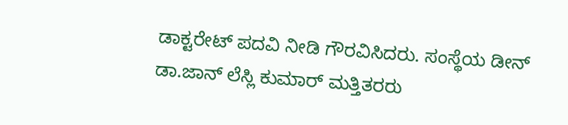ಡಾಕ್ಟರೇಟ್ ಪದವಿ ನೀಡಿ ಗೌರವಿಸಿದರು. ಸಂಸ್ಥೆಯ ಡೀನ್ ಡಾ.ಜಾನ್ ಲೆಸ್ಲಿ ಕುಮಾರ್ ಮತ್ತಿತರರು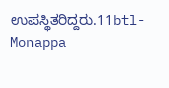ಉಪಸ್ಥಿತರಿದ್ದರು.11btl-Monappa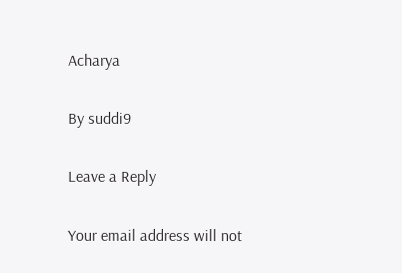Acharya

By suddi9

Leave a Reply

Your email address will not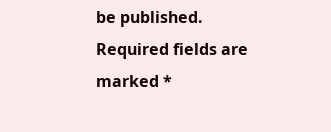be published. Required fields are marked *